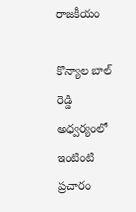రాజకీయం

కొన్యాల బాల్ రెడ్డి అధ్వర్యంలో ఇంటింటి ప్రచారం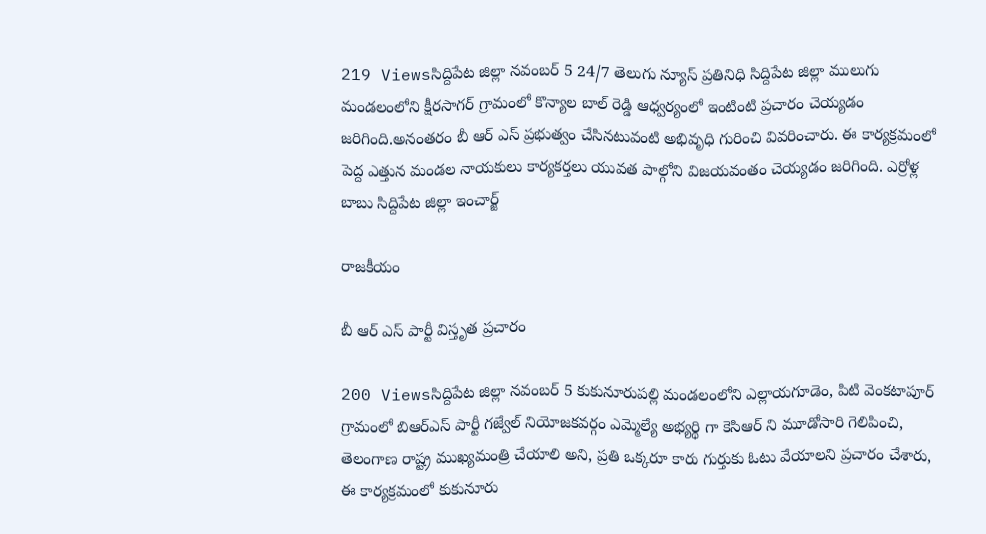219 Viewsసిద్దిపేట జిల్లా నవంబర్ 5 24/7 తెలుగు న్యూస్ ప్రతినిధి సిద్దిపేట జిల్లా ములుగు మండలంలోని క్షీరసాగర్ గ్రామంలో కొన్యాల బాల్ రెడ్డి ఆధ్వర్యంలో ఇంటింటి ప్రచారం చెయ్యడం జరిగింది.అనంతరం బీ ఆర్ ఎస్ ప్రభుత్వం చేసినటువంటి అభివృధి గురించి వివరించారు. ఈ కార్యక్రమంలో పెద్ద ఎత్తున మండల నాయకులు కార్యకర్తలు యువత పాల్గోని విజయవంతం చెయ్యడం జరిగింది. ఎర్రోళ్ల బాబు సిద్దిపేట జిల్లా ఇంచార్జ్

రాజకీయం

బీ ఆర్ ఎస్ పార్టీ విస్తృత ప్రచారం

200 Viewsసిద్దిపేట జిల్లా నవంబర్ 5 కుకునూరుపల్లి మండలంలోని ఎల్లాయగూడెం, పిటి వెంకటాపూర్ గ్రామంలో బిఆర్ఎస్ పార్టీ గజ్వేల్ నియోజకవర్గం ఎమ్మెల్యే అభ్యర్థి గా కెసిఆర్ ని మూడోసారి గెలిపించి, తెలంగాణ రాష్ట్ర ముఖ్యమంత్రి చేయాలి అని, ప్రతి ఒక్కరూ కారు గుర్తుకు ఓటు వేయాలని ప్రచారం చేశారు, ఈ కార్యక్రమంలో కుకునూరు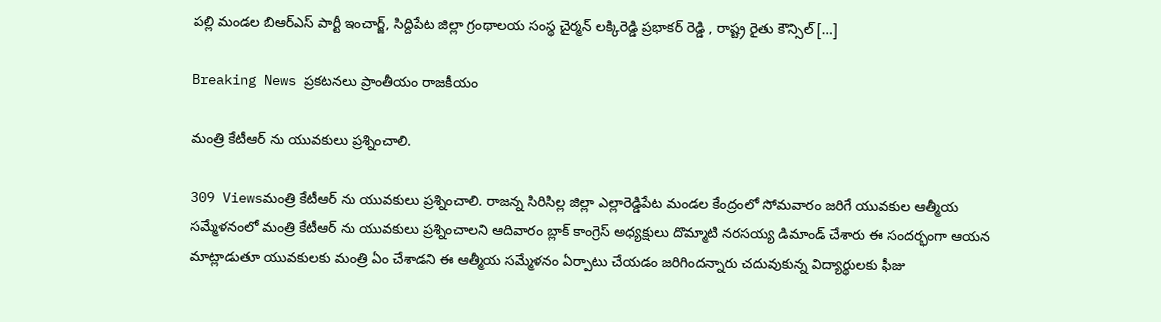పల్లి మండల బిఆర్ఎస్ పార్టీ ఇంచార్జ్, సిద్దిపేట జిల్లా గ్రంథాలయ సంస్థ చైర్మన్ లక్కిరెడ్డి ప్రభాకర్ రెడ్డి , రాష్ట్ర రైతు కౌన్సిల్ […]

Breaking News ప్రకటనలు ప్రాంతీయం రాజకీయం

మంత్రి కేటీఆర్ ను యువకులు ప్రశ్నించాలి.

309 Viewsమంత్రి కేటీఆర్ ను యువకులు ప్రశ్నించాలి. రాజన్న సిరిసిల్ల జిల్లా ఎల్లారెడ్డిపేట మండల కేంద్రంలో సోమవారం జరిగే యువకుల ఆత్మీయ సమ్మేళనంలో మంత్రి కేటీఆర్ ను యువకులు ప్రశ్నించాలని ఆదివారం బ్లాక్ కాంగ్రెస్ అధ్యక్షులు దొమ్మాటి నరసయ్య డిమాండ్ చేశారు ఈ సందర్భంగా ఆయన మాట్లాడుతూ యువకులకు మంత్రి ఏం చేశాడని ఈ ఆత్మీయ సమ్మేళనం ఏర్పాటు చేయడం జరిగిందన్నారు చదువుకున్న విద్యార్థులకు ఫీజు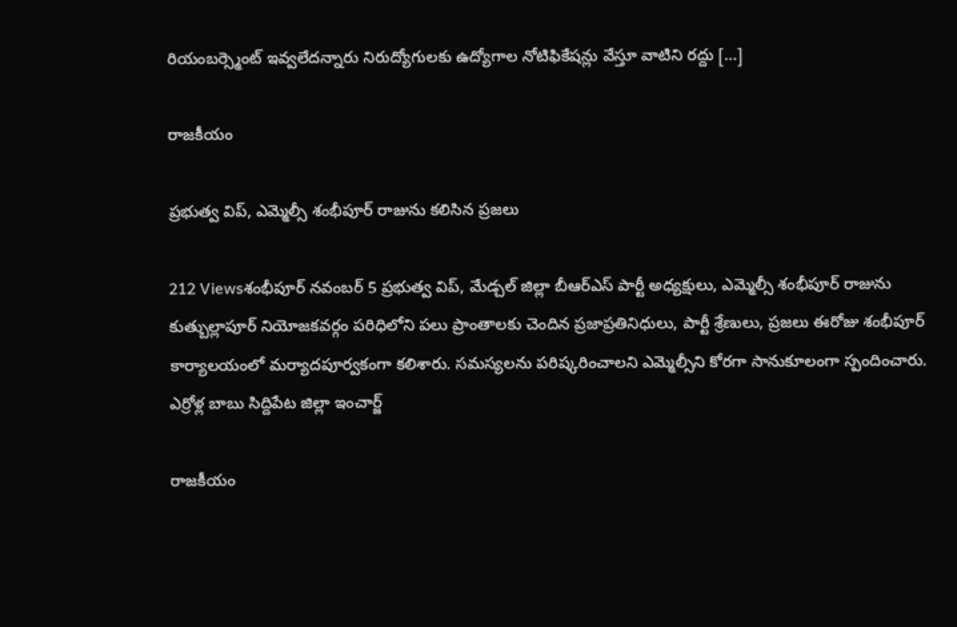రియంబర్స్మెంట్ ఇవ్వలేదన్నారు నిరుద్యోగులకు ఉద్యోగాల నోటిఫికేషన్లు వేస్తూ వాటిని రద్దు […]

రాజకీయం

ప్రభుత్వ విప్, ఎమ్మెల్సీ శంభీపూర్ రాజును కలిసిన ప్రజలు

212 Viewsశంభీపూర్ నవంబర్ 5 ప్రభుత్వ విప్, మేడ్చల్ జిల్లా బీఆర్ఎస్ పార్టీ అధ్యక్షులు, ఎమ్మెల్సీ శంభీపూర్ రాజును కుత్బుల్లాపూర్ నియోజకవర్గం పరిధిలోని పలు ప్రాంతాలకు చెందిన ప్రజాప్రతినిధులు, పార్టీ శ్రేణులు, ప్రజలు ఈరోజు శంభీపూర్ కార్యాలయంలో మర్యాదపూర్వకంగా కలిశారు. సమస్యలను పరిష్కరించాలని ఎమ్మెల్సీని కోరగా సానుకూలంగా స్పందించారు. ఎర్రోళ్ల బాబు సిద్దిపేట జిల్లా ఇంచార్జ్

రాజకీయం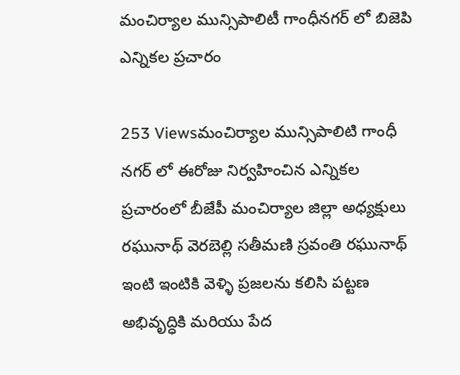మంచిర్యాల మున్సిపాలిటీ గాంధీనగర్ లో బిజెపి ఎన్నికల ప్రచారం

253 Viewsమంచిర్యాల మున్సిపాలిటి గాంధీ నగర్ లో ఈరోజు నిర్వహించిన ఎన్నికల ప్రచారంలో బీజేపీ మంచిర్యాల జిల్లా అధ్యక్షులు రఘునాథ్ వెరబెల్లి సతీమణి స్రవంతి రఘునాథ్ ఇంటి ఇంటికి వెళ్ళి ప్రజలను కలిసి పట్టణ అభివృద్ధికి మరియు పేద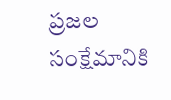ప్రజల సంక్షేమానికి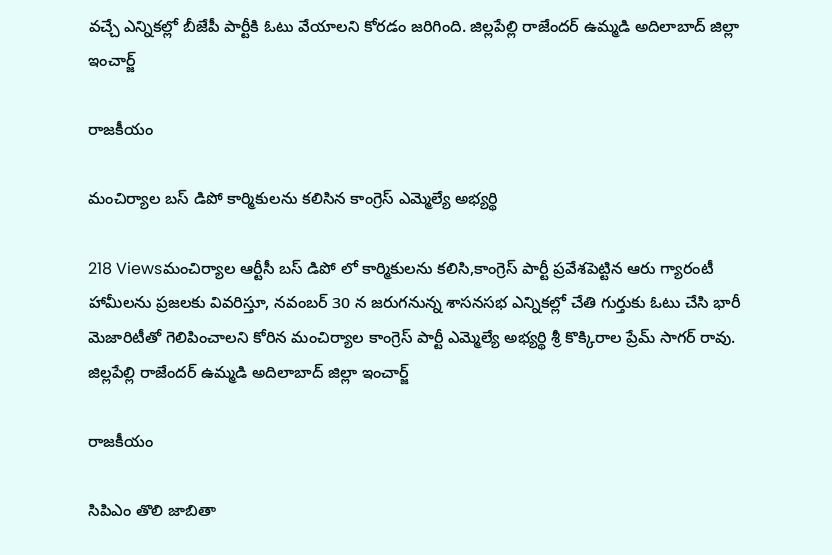వచ్చే ఎన్నికల్లో బీజేపీ పార్టీకి ఓటు వేయాలని కోరడం జరిగింది. జిల్లపేల్లి రాజేందర్ ఉమ్మడి అదిలాబాద్ జిల్లా ఇంచార్జ్

రాజకీయం

మంచిర్యాల బస్ డిపో కార్మికులను కలిసిన కాంగ్రెస్ ఎమ్మెల్యే అభ్యర్థి

218 Viewsమంచిర్యాల ఆర్టీసీ బస్ డిపో లో కార్మికులను కలిసి,కాంగ్రెస్ పార్టీ ప్రవేశపెట్టిన ఆరు గ్యారంటీ హామీలను ప్రజలకు వివరిస్తూ, నవంబర్ 30 న జరుగనున్న శాసనసభ ఎన్నికల్లో చేతి గుర్తుకు ఓటు చేసి భారీ మెజారిటీతో గెలిపించాలని కోరిన మంచిర్యాల కాంగ్రెస్ పార్టీ ఎమ్మెల్యే అభ్యర్థి శ్రీ కొక్కిరాల ప్రేమ్ సాగర్ రావు. జిల్లపేల్లి రాజేందర్ ఉమ్మడి అదిలాబాద్ జిల్లా ఇంచార్జ్

రాజకీయం

సిపిఎం తొలి జాబితా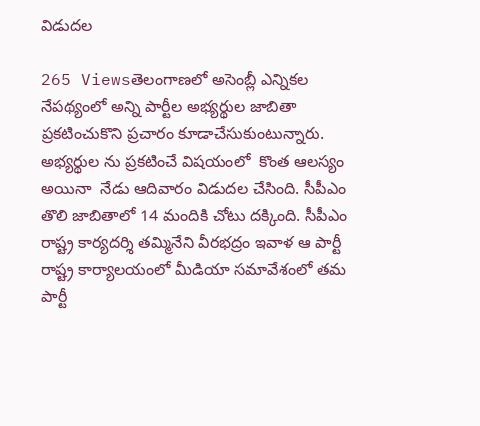విడుదల

265 Viewsతెలంగాణలో అసెంబ్లీ ఎన్నికల నేపథ్యంలో అన్ని పార్టీల అభ్యర్థుల జాబితా ప్రకటించుకొని ప్రచారం కూడాచేసుకుంటున్నారు. అభ్యర్థుల ను ప్రకటించే విషయంలో  కొంత ఆలస్యం అయినా  నేడు ఆదివారం విడుదల చేసింది. సీపీఎం తొలి జాబితాలో 14 మందికి చోటు దక్కింది. సీపీఎం రాష్ట్ర కార్యదర్శి తమ్మినేని వీరభద్రం ఇవాళ ఆ పార్టీ రాష్ట్ర కార్యాలయంలో మీడియా సమావేశంలో తమ పార్టీ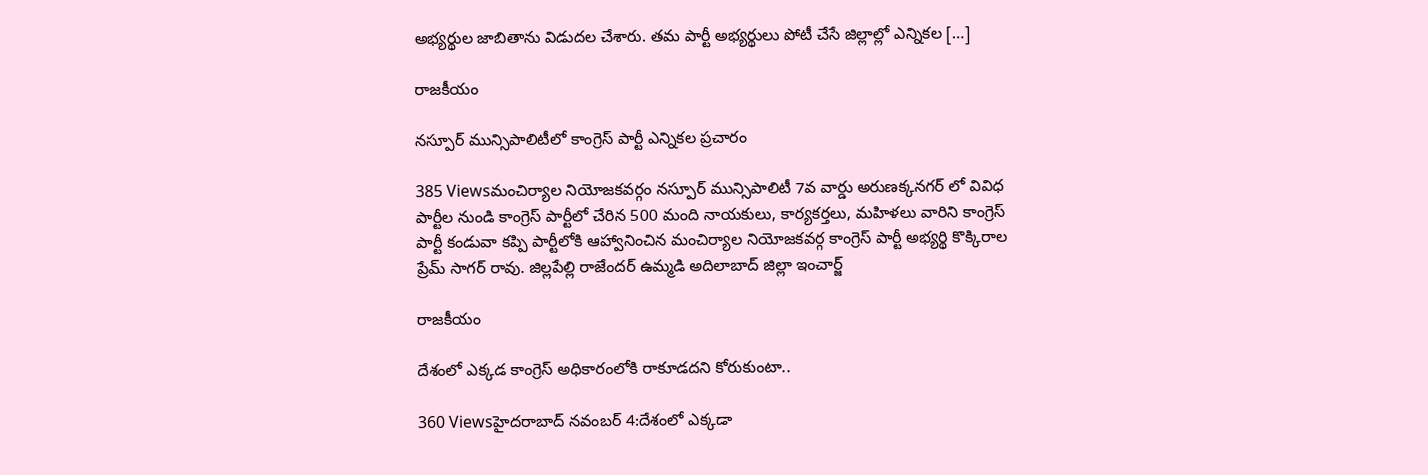అభ్యర్థుల జాబితాను విడుదల చేశారు. తమ పార్టీ అభ్యర్థులు పోటీ చేసే జిల్లాల్లో ఎన్నికల […]

రాజకీయం

నస్పూర్ మున్సిపాలిటీలో కాంగ్రెస్ పార్టీ ఎన్నికల ప్రచారం

385 Viewsమంచిర్యాల నియోజకవర్గం నస్పూర్ మున్సిపాలిటీ 7వ వార్డు అరుణక్కనగర్ లో వివిధ పార్టీల నుండి కాంగ్రెస్ పార్టీలో చేరిన 500 మంది నాయకులు, కార్యకర్తలు, మహిళలు వారిని కాంగ్రెస్ పార్టీ కండువా కప్పి పార్టీలోకి ఆహ్వానించిన మంచిర్యాల నియోజకవర్గ కాంగ్రెస్ పార్టీ అభ్యర్థి కొక్కిరాల ప్రేమ్ సాగర్ రావు. జిల్లపేల్లి రాజేందర్ ఉమ్మడి అదిలాబాద్ జిల్లా ఇంచార్జ్

రాజకీయం

దేశంలో ఎక్కడ కాంగ్రెస్ అధికారంలోకి రాకూడదని కోరుకుంటా..

360 Viewsహైదరాబాద్ నవంబర్ 4:దేశంలో ఎక్కడా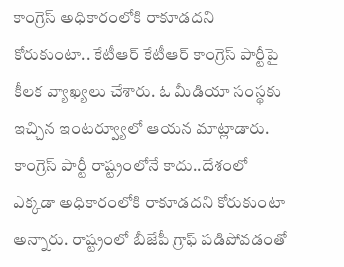కాంగ్రెస్ అధికారంలోకి రాకూడదని కోరుకుంటా.. కేటీఆర్ కేటీఆర్ కాంగ్రెస్ పార్టీపై కీలక వ్యాఖ్యలు చేశారు. ఓ మీడియా సంస్థకు ఇచ్చిన ఇంటర్వ్యూలో ఆయన మాట్లాడారు. కాంగ్రెస్ పార్టీ రాష్ట్రంలోనే కాదు..దేశంలో ఎక్కడా అధికారంలోకి రాకూడదని కోరుకుంటా అన్నారు. రాష్ట్రంలో బీజేపీ గ్రాఫ్ పడిపోవడంతో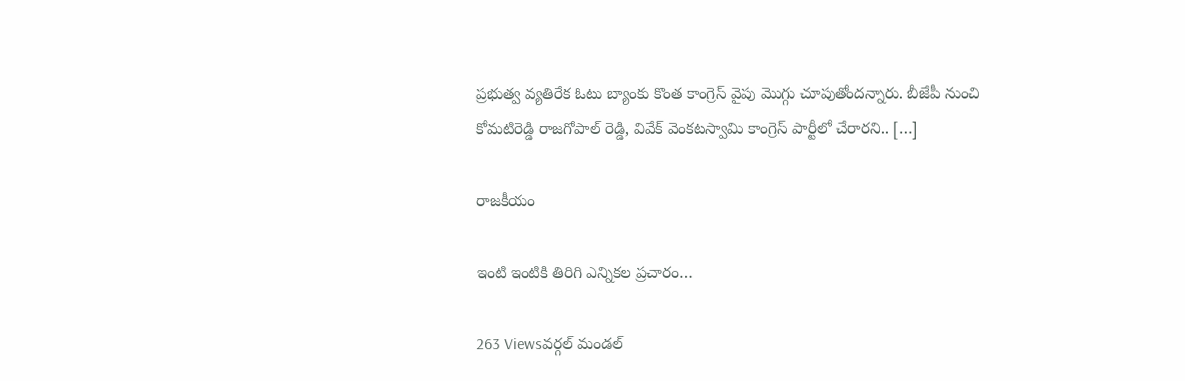ప్రభుత్వ వ్యతిరేక ఓటు బ్యాంకు కొంత కాంగ్రెస్ వైపు మొగ్గు చూపుతోందన్నారు. బీజేపీ నుంచి కోమటిరెడ్డి రాజగోపాల్ రెడ్డి, వివేక్ వెంకటస్వామి కాంగ్రెస్ పార్టీలో చేరారని.. […]

రాజకీయం

ఇంటి ఇంటికి తిరిగి ఎన్నికల ప్రచారం…

263 Viewsవర్గల్ మండల్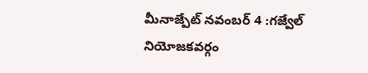మీనాజ్పేట్ నవంబర్ 4 :గజ్వేల్ నియోజకవర్గం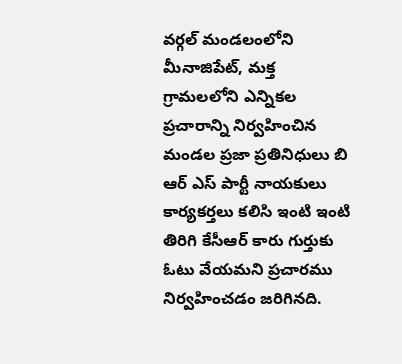వర్గల్ మండలంలోని మీనాజిపేట్, మక్త గ్రామలలోని ఎన్నికల ప్రచారాన్ని నిర్వహించిన మండల ప్రజా ప్రతినిధులు బి ఆర్ ఎస్ పార్టీ నాయకులు కార్యకర్తలు కలిసి ఇంటి ఇంటి తిరిగి కేసీఆర్ కారు గుర్తుకు ఓటు వేయమని ప్రచారము నిర్వహించడం జరిగినది.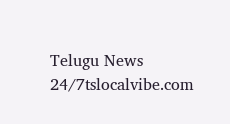Telugu News 24/7tslocalvibe.com